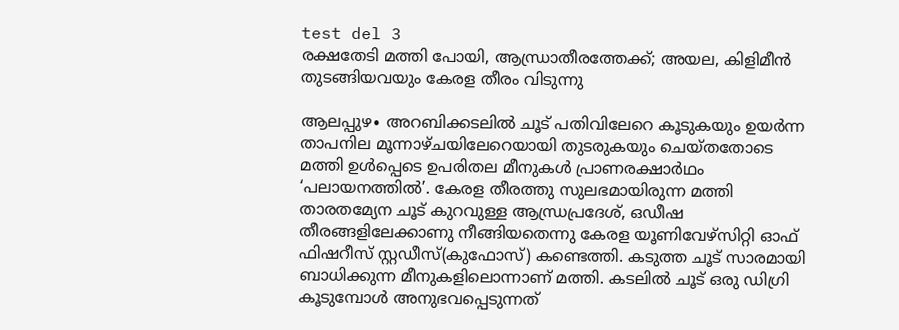test del 3
രക്ഷതേടി മത്തി പോയി, ആന്ധ്രാതീരത്തേക്ക്; അയല, കിളിമീൻ തുടങ്ങിയവയും കേരള തീരം വിടുന്നു

ആലപ്പുഴ∙ അറബിക്കടലിൽ ചൂട് പതിവിലേറെ കൂടുകയും ഉയർന്ന താപനില മൂന്നാഴ്ചയിലേറെയായി തുടരുകയും ചെയ്തതോടെ മത്തി ഉൾപ്പെടെ ഉപരിതല മീനുകൾ പ്രാണരക്ഷാർഥം ‘പലായനത്തിൽ’. കേരള തീരത്തു സുലഭമായിരുന്ന മത്തി താരതമ്യേന ചൂട് കുറവുള്ള ആന്ധ്രപ്രദേശ്, ഒഡീഷ തീരങ്ങളിലേക്കാണു നീങ്ങിയതെന്നു കേരള യൂണിവേഴ്സിറ്റി ഓഫ് ഫിഷറീസ് സ്റ്റഡീസ്(കുഫോസ്) കണ്ടെത്തി. കടുത്ത ചൂട് സാരമായി ബാധിക്കുന്ന മീനുകളിലൊന്നാണ് മത്തി. കടലിൽ ചൂട് ഒരു ഡിഗ്രി കൂടുമ്പോൾ അനുഭവപ്പെടുന്നത്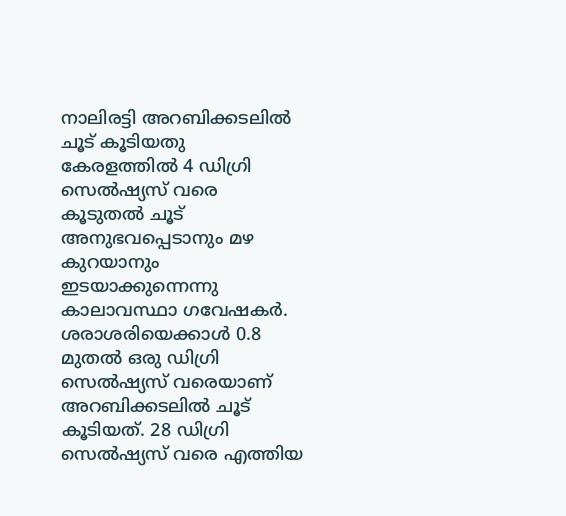നാലിരട്ടി അറബിക്കടലിൽ ചൂട് കൂടിയതു കേരളത്തിൽ 4 ഡിഗ്രി സെൽഷ്യസ് വരെ കൂടുതൽ ചൂട് അനുഭവപ്പെടാനും മഴ കുറയാനും ഇടയാക്കുന്നെന്നു കാലാവസ്ഥാ ഗവേഷകർ. ശരാശരിയെക്കാൾ 0.8 മുതൽ ഒരു ഡിഗ്രി സെൽഷ്യസ് വരെയാണ് അറബിക്കടലിൽ ചൂട് കൂടിയത്. 28 ഡിഗ്രി സെൽഷ്യസ് വരെ എത്തിയ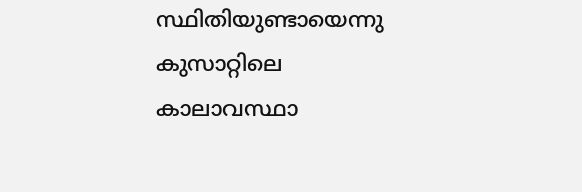സ്ഥിതിയുണ്ടായെന്നു കുസാറ്റിലെ കാലാവസ്ഥാ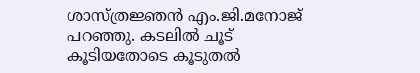ശാസ്ത്രജ്ഞൻ എം.ജി.മനോജ് പറഞ്ഞു. കടലിൽ ചൂട് കൂടിയതോടെ കൂടുതൽ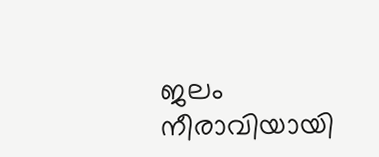ജലം നീരാവിയായി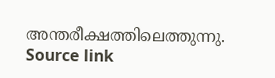അന്തരീക്ഷത്തിലെത്തുന്നു.
Source link